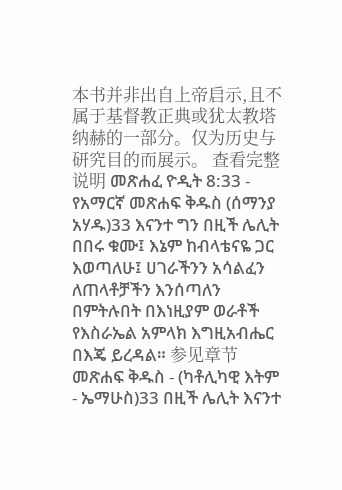本书并非出自上帝启示,且不属于基督教正典或犹太教塔纳赫的一部分。仅为历史与研究目的而展示。 查看完整说明 መጽሐፈ ዮዲት 8:33 - የአማርኛ መጽሐፍ ቅዱስ (ሰማንያ አሃዱ)33 እናንተ ግን በዚች ሌሊት በበሩ ቁሙ፤ እኔም ከብላቴናዬ ጋር እወጣለሁ፤ ሀገራችንን አሳልፈን ለጠላቶቻችን እንሰጣለን በምትሉበት በእነዚያም ወራቶች የእስራኤል አምላክ እግዚአብሔር በእጄ ይረዳል። 参见章节መጽሐፍ ቅዱስ - (ካቶሊካዊ እትም - ኤማሁስ)33 በዚች ሌሊት እናንተ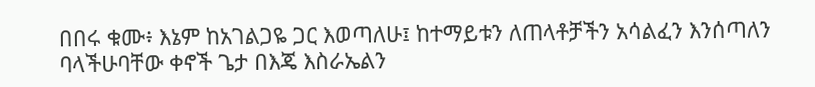በበሩ ቁሙ፥ እኔም ከአገልጋዬ ጋር እወጣለሁ፤ ከተማይቱን ለጠላቶቻችን አሳልፈን እንሰጣለን ባላችሁባቸው ቀኖች ጌታ በእጄ እስራኤልን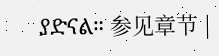ያድናል። 参见章节 |